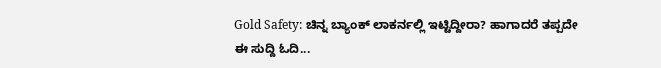Gold Safety: ಚಿನ್ನ ಬ್ಯಾಂಕ್ ಲಾಕರ್ನಲ್ಲಿ ಇಟ್ಟಿದ್ದೀರಾ? ಹಾಗಾದರೆ ತಪ್ಪದೇ ಈ ಸುದ್ದಿ ಓದಿ...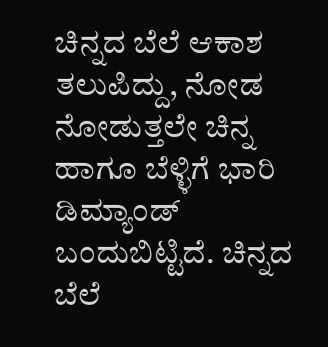ಚಿನ್ನದ ಬೆಲೆ ಆಕಾಶ ತಲುಪಿದ್ದು, ನೋಡ ನೋಡುತ್ತಲೇ ಚಿನ್ನ ಹಾಗೂ ಬೆಳ್ಳಿಗೆ ಭಾರಿ ಡಿಮ್ಯಾಂಡ್ ಬಂದುಬಿಟ್ಟಿದೆ. ಚಿನ್ನದ ಬೆಲೆ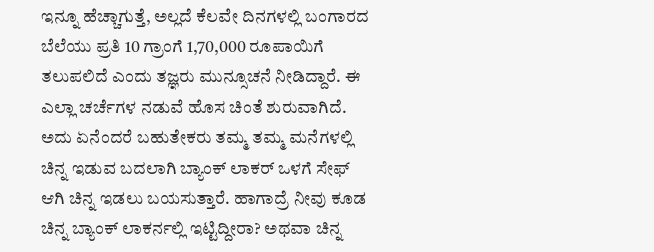ಇನ್ನೂ ಹೆಚ್ಚಾಗುತ್ತೆ, ಅಲ್ಲದೆ ಕೆಲವೇ ದಿನಗಳಲ್ಲಿ ಬಂಗಾರದ ಬೆಲೆಯು ಪ್ರತಿ 10 ಗ್ರಾಂಗೆ 1,70,000 ರೂಪಾಯಿಗೆ ತಲುಪಲಿದೆ ಎಂದು ತಜ್ಞರು ಮುನ್ಸೂಚನೆ ನೀಡಿದ್ದಾರೆ. ಈ ಎಲ್ಲಾ ಚರ್ಚೆಗಳ ನಡುವೆ ಹೊಸ ಚಿಂತೆ ಶುರುವಾಗಿದೆ. ಅದು ಏನೆಂದರೆ ಬಹುತೇಕರು ತಮ್ಮ ತಮ್ಮ ಮನೆಗಳಲ್ಲಿ ಚಿನ್ನ ಇಡುವ ಬದಲಾಗಿ ಬ್ಯಾಂಕ್ ಲಾಕರ್ ಒಳಗೆ ಸೇಫ್ ಆಗಿ ಚಿನ್ನ ಇಡಲು ಬಯಸುತ್ತಾರೆ. ಹಾಗಾದ್ರೆ ನೀವು ಕೂಡ ಚಿನ್ನ ಬ್ಯಾಂಕ್ ಲಾಕರ್ನಲ್ಲಿ ಇಟ್ಟಿದ್ದೀರಾ? ಅಥವಾ ಚಿನ್ನ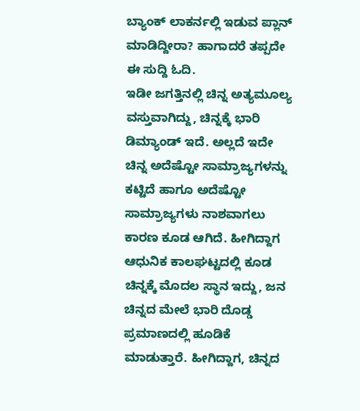ಬ್ಯಾಂಕ್ ಲಾಕರ್ನಲ್ಲಿ ಇಡುವ ಪ್ಲಾನ್ ಮಾಡಿದ್ದೀರಾ? ಹಾಗಾದರೆ ತಪ್ಪದೇ ಈ ಸುದ್ದಿ ಓದಿ.
ಇಡೀ ಜಗತ್ತಿನಲ್ಲಿ ಚಿನ್ನ ಅತ್ಯಮೂಲ್ಯ ವಸ್ತುವಾಗಿದ್ದು, ಚಿನ್ನಕ್ಕೆ ಭಾರಿ ಡಿಮ್ಯಾಂಡ್ ಇದೆ. ಅಲ್ಲದೆ ಇದೇ ಚಿನ್ನ ಅದೆಷ್ಟೋ ಸಾಮ್ರಾಜ್ಯಗಳನ್ನು ಕಟ್ಟಿದೆ ಹಾಗೂ ಅದೆಷ್ಟೋ ಸಾಮ್ರಾಜ್ಯಗಳು ನಾಶವಾಗಲು ಕಾರಣ ಕೂಡ ಆಗಿದೆ. ಹೀಗಿದ್ದಾಗ ಆಧುನಿಕ ಕಾಲಘಟ್ಟದಲ್ಲಿ ಕೂಡ ಚಿನ್ನಕ್ಕೆ ಮೊದಲ ಸ್ಥಾನ ಇದ್ದು, ಜನ ಚಿನ್ನದ ಮೇಲೆ ಭಾರಿ ದೊಡ್ಡ ಪ್ರಮಾಣದಲ್ಲಿ ಹೂಡಿಕೆ ಮಾಡುತ್ತಾರೆ. ಹೀಗಿದ್ದಾಗ, ಚಿನ್ನದ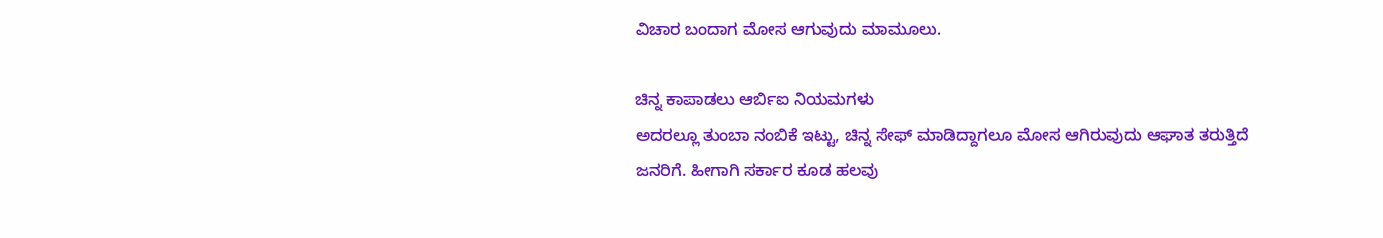ವಿಚಾರ ಬಂದಾಗ ಮೋಸ ಆಗುವುದು ಮಾಮೂಲು.

ಚಿನ್ನ ಕಾಪಾಡಲು ಆರ್ಬಿಐ ನಿಯಮಗಳು
ಅದರಲ್ಲೂ ತುಂಬಾ ನಂಬಿಕೆ ಇಟ್ಟು, ಚಿನ್ನ ಸೇಫ್ ಮಾಡಿದ್ದಾಗಲೂ ಮೋಸ ಆಗಿರುವುದು ಆಘಾತ ತರುತ್ತಿದೆ ಜನರಿಗೆ. ಹೀಗಾಗಿ ಸರ್ಕಾರ ಕೂಡ ಹಲವು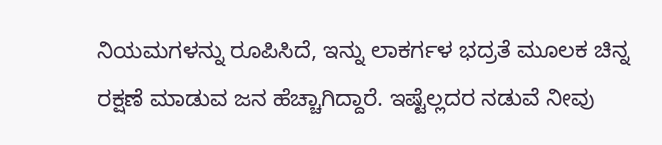ನಿಯಮಗಳನ್ನು ರೂಪಿಸಿದೆ, ಇನ್ನು ಲಾಕರ್ಗಳ ಭದ್ರತೆ ಮೂಲಕ ಚಿನ್ನ ರಕ್ಷಣೆ ಮಾಡುವ ಜನ ಹೆಚ್ಚಾಗಿದ್ದಾರೆ. ಇಷ್ಟೆಲ್ಲದರ ನಡುವೆ ನೀವು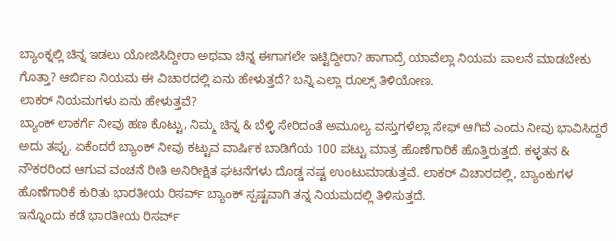ಬ್ಯಾಂಕ್ನಲ್ಲಿ ಚಿನ್ನ ಇಡಲು ಯೋಜಿಸಿದ್ದೀರಾ ಅಥವಾ ಚಿನ್ನ ಈಗಾಗಲೇ ಇಟ್ಟಿದ್ದೀರಾ? ಹಾಗಾದ್ರೆ ಯಾವೆಲ್ಲಾ ನಿಯಮ ಪಾಲನೆ ಮಾಡಬೇಕು ಗೊತ್ತಾ? ಆರ್ಬಿಐ ನಿಯಮ ಈ ವಿಚಾರದಲ್ಲಿ ಏನು ಹೇಳುತ್ತದೆ? ಬನ್ನಿ ಎಲ್ಲಾ ರೂಲ್ಸ್ ತಿಳಿಯೋಣ.
ಲಾಕರ್ ನಿಯಮಗಳು ಏನು ಹೇಳುತ್ತವೆ?
ಬ್ಯಾಂಕ್ ಲಾಕರ್ಗೆ ನೀವು ಹಣ ಕೊಟ್ಟು, ನಿಮ್ಮ ಚಿನ್ನ & ಬೆಳ್ಳಿ ಸೇರಿದಂತೆ ಅಮೂಲ್ಯ ವಸ್ತುಗಳೆಲ್ಲಾ ಸೇಫ್ ಆಗಿವೆ ಎಂದು ನೀವು ಭಾವಿಸಿದ್ದರೆ ಅದು ತಪ್ಪು. ಏಕೆಂದರೆ ಬ್ಯಾಂಕ್ ನೀವು ಕಟ್ಟುವ ವಾರ್ಷಿಕ ಬಾಡಿಗೆಯ 100 ಪಟ್ಟು ಮಾತ್ರ ಹೊಣೆಗಾರಿಕೆ ಹೊತ್ತಿರುತ್ತದೆ. ಕಳ್ಳತನ & ನೌಕರರಿಂದ ಆಗುವ ವಂಚನೆ ರೀತಿ ಅನಿರೀಕ್ಷಿತ ಘಟನೆಗಳು ದೊಡ್ಡ ನಷ್ಟ ಉಂಟುಮಾಡುತ್ತವೆ. ಲಾಕರ್ ವಿಚಾರದಲ್ಲಿ, ಬ್ಯಾಂಕುಗಳ ಹೊಣೆಗಾರಿಕೆ ಕುರಿತು ಭಾರತೀಯ ರಿಸರ್ವ್ ಬ್ಯಾಂಕ್ ಸ್ಪಷ್ಟವಾಗಿ ತನ್ನ ನಿಯಮದಲ್ಲಿ ತಿಳಿಸುತ್ತದೆ.
ಇನ್ನೊಂದು ಕಡೆ ಭಾರತೀಯ ರಿಸರ್ವ್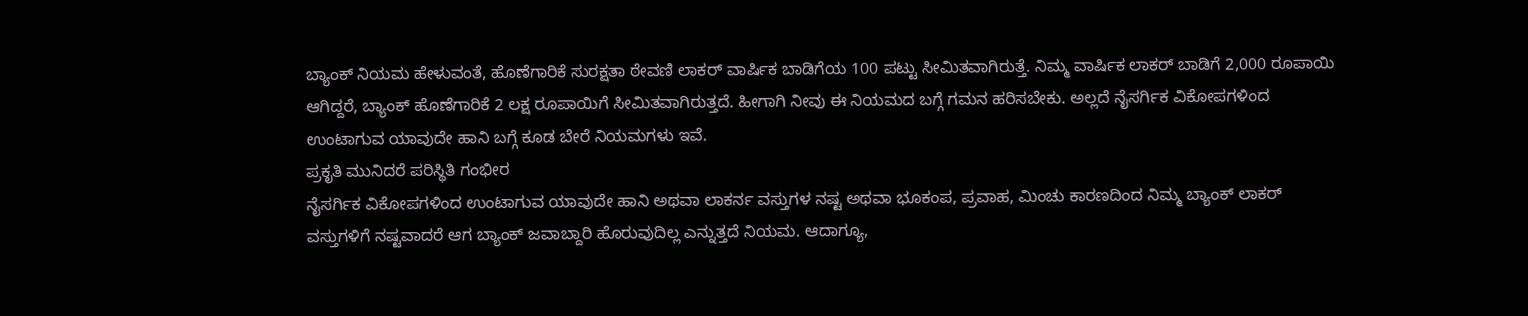ಬ್ಯಾಂಕ್ ನಿಯಮ ಹೇಳುವಂತೆ, ಹೊಣೆಗಾರಿಕೆ ಸುರಕ್ಷತಾ ಠೇವಣಿ ಲಾಕರ್ ವಾರ್ಷಿಕ ಬಾಡಿಗೆಯ 100 ಪಟ್ಟು ಸೀಮಿತವಾಗಿರುತ್ತೆ. ನಿಮ್ಮ ವಾರ್ಷಿಕ ಲಾಕರ್ ಬಾಡಿಗೆ 2,000 ರೂಪಾಯಿ ಆಗಿದ್ದರೆ, ಬ್ಯಾಂಕ್ ಹೊಣೆಗಾರಿಕೆ 2 ಲಕ್ಷ ರೂಪಾಯಿಗೆ ಸೀಮಿತವಾಗಿರುತ್ತದೆ. ಹೀಗಾಗಿ ನೀವು ಈ ನಿಯಮದ ಬಗ್ಗೆ ಗಮನ ಹರಿಸಬೇಕು. ಅಲ್ಲದೆ ನೈಸರ್ಗಿಕ ವಿಕೋಪಗಳಿಂದ ಉಂಟಾಗುವ ಯಾವುದೇ ಹಾನಿ ಬಗ್ಗೆ ಕೂಡ ಬೇರೆ ನಿಯಮಗಳು ಇವೆ.
ಪ್ರಕೃತಿ ಮುನಿದರೆ ಪರಿಸ್ಥಿತಿ ಗಂಭೀರ
ನೈಸರ್ಗಿಕ ವಿಕೋಪಗಳಿಂದ ಉಂಟಾಗುವ ಯಾವುದೇ ಹಾನಿ ಅಥವಾ ಲಾಕರ್ನ ವಸ್ತುಗಳ ನಷ್ಟ ಅಥವಾ ಭೂಕಂಪ, ಪ್ರವಾಹ, ಮಿಂಚು ಕಾರಣದಿಂದ ನಿಮ್ಮ ಬ್ಯಾಂಕ್ ಲಾಕರ್ ವಸ್ತುಗಳಿಗೆ ನಷ್ಟವಾದರೆ ಆಗ ಬ್ಯಾಂಕ್ ಜವಾಬ್ದಾರಿ ಹೊರುವುದಿಲ್ಲ ಎನ್ನುತ್ತದೆ ನಿಯಮ. ಆದಾಗ್ಯೂ,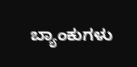ಬ್ಯಾಂಕುಗಳು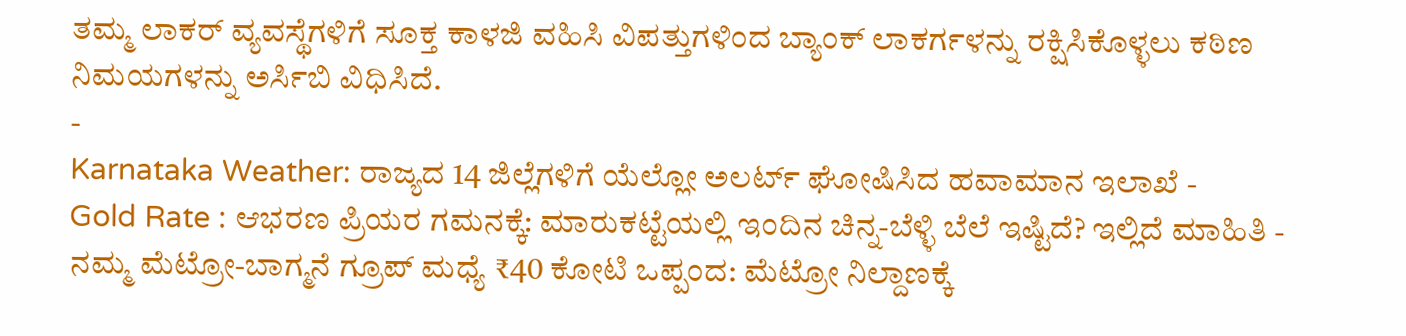ತಮ್ಮ ಲಾಕರ್ ವ್ಯವಸ್ಥೆಗಳಿಗೆ ಸೂಕ್ತ ಕಾಳಜಿ ವಹಿಸಿ ವಿಪತ್ತುಗಳಿಂದ ಬ್ಯಾಂಕ್ ಲಾಕರ್ಗಳನ್ನು ರಕ್ಷಿಸಿಕೊಳ್ಳಲು ಕಠಿಣ ನಿಮಯಗಳನ್ನು ಅರ್ಸಿಬಿ ವಿಧಿಸಿದೆ.
-
Karnataka Weather: ರಾಜ್ಯದ 14 ಜಿಲ್ಲೆಗಳಿಗೆ ಯೆಲ್ಲೋ ಅಲರ್ಟ್ ಘೋಷಿಸಿದ ಹವಾಮಾನ ಇಲಾಖೆ -
Gold Rate : ಆಭರಣ ಪ್ರಿಯರ ಗಮನಕ್ಕೆ: ಮಾರುಕಟ್ಟೆಯಲ್ಲಿ ಇಂದಿನ ಚಿನ್ನ-ಬೆಳ್ಳಿ ಬೆಲೆ ಇಷ್ಟಿದೆ? ಇಲ್ಲಿದೆ ಮಾಹಿತಿ -
ನಮ್ಮ ಮೆಟ್ರೋ-ಬಾಗ್ಮನೆ ಗ್ರೂಪ್ ಮಧ್ಯೆ ₹40 ಕೋಟಿ ಒಪ್ಪಂದ: ಮೆಟ್ರೋ ನಿಲ್ದಾಣಕ್ಕೆ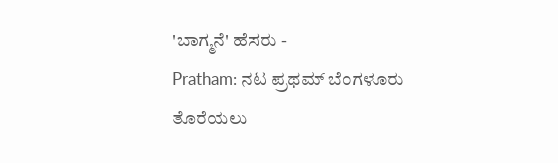'ಬಾಗ್ಮನೆ' ಹೆಸರು -
Pratham: ನಟ ಪ್ರಥಮ್ ಬೆಂಗಳೂರು ತೊರೆಯಲು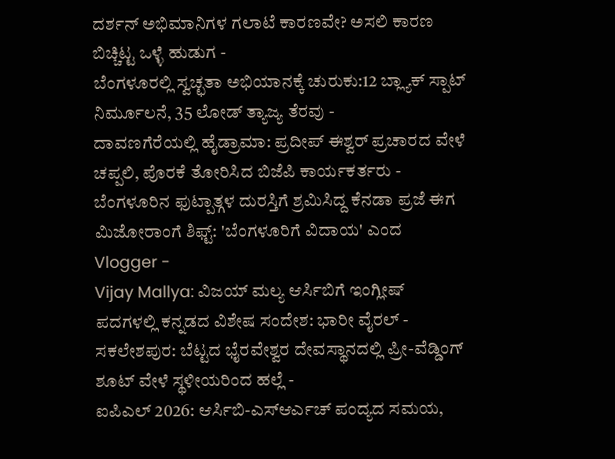ದರ್ಶನ್ ಅಭಿಮಾನಿಗಳ ಗಲಾಟೆ ಕಾರಣವೇ? ಅಸಲಿ ಕಾರಣ ಬಿಚ್ಚಿಟ್ಟ ಒಳ್ಳೆ ಹುಡುಗ -
ಬೆಂಗಳೂರಲ್ಲಿ ಸ್ವಚ್ಛತಾ ಅಭಿಯಾನಕ್ಕೆ ಚುರುಕು:12 ಬ್ಲ್ಯಾಕ್ ಸ್ಪಾಟ್ ನಿರ್ಮೂಲನೆ, 35 ಲೋಡ್ ತ್ಯಾಜ್ಯ ತೆರವು -
ದಾವಣಗೆರೆಯಲ್ಲಿ ಹೈಡ್ರಾಮಾ: ಪ್ರದೀಪ್ ಈಶ್ವರ್ ಪ್ರಚಾರದ ವೇಳೆ ಚಪ್ಪಲಿ, ಪೊರಕೆ ತೋರಿಸಿದ ಬಿಜೆಪಿ ಕಾರ್ಯಕರ್ತರು -
ಬೆಂಗಳೂರಿನ ಫುಟ್ಪಾತ್ಗಳ ದುರಸ್ತಿಗೆ ಶ್ರಮಿಸಿದ್ದ ಕೆನಡಾ ಪ್ರಜೆ ಈಗ ಮಿಜೋರಾಂಗೆ ಶಿಫ್ಟ್: 'ಬೆಂಗಳೂರಿಗೆ ವಿದಾಯ' ಎಂದ Vlogger -
Vijay Mallya: ವಿಜಯ್ ಮಲ್ಯ ಆರ್ಸಿಬಿಗೆ ಇಂಗ್ಲೀಷ್ ಪದಗಳಲ್ಲಿ ಕನ್ನಡದ ವಿಶೇಷ ಸಂದೇಶ: ಭಾರೀ ವೈರಲ್ -
ಸಕಲೇಶಪುರ: ಬೆಟ್ಟದ ಭೈರವೇಶ್ವರ ದೇವಸ್ಥಾನದಲ್ಲಿ ಪ್ರೀ-ವೆಡ್ಡಿಂಗ್ ಶೂಟ್ ವೇಳೆ ಸ್ಥಳೀಯರಿಂದ ಹಲ್ಲೆ -
ಐಪಿಎಲ್ 2026: ಆರ್ಸಿಬಿ-ಎಸ್ಆರ್ಎಚ್ ಪಂದ್ಯದ ಸಮಯ,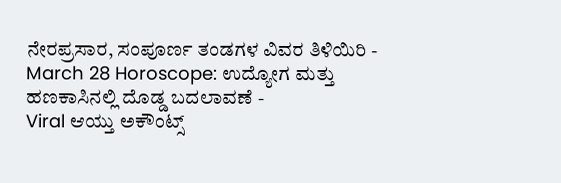ನೇರಪ್ರಸಾರ, ಸಂಪೂರ್ಣ ತಂಡಗಳ ವಿವರ ತಿಳಿಯಿರಿ -
March 28 Horoscope: ಉದ್ಯೋಗ ಮತ್ತು ಹಣಕಾಸಿನಲ್ಲಿ ದೊಡ್ಡ ಬದಲಾವಣೆ -
Viral ಆಯ್ತು ಅಕೌಂಟ್ಸ್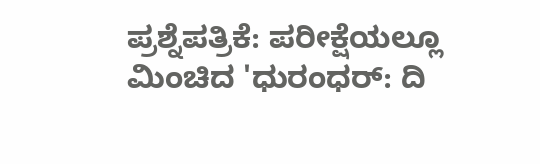ಪ್ರಶ್ನೆಪತ್ರಿಕೆ: ಪರೀಕ್ಷೆಯಲ್ಲೂ ಮಿಂಚಿದ 'ಧುರಂಧರ್: ದಿ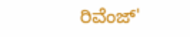ರಿವೆಂಜ್'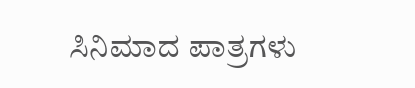ಸಿನಿಮಾದ ಪಾತ್ರಗಳು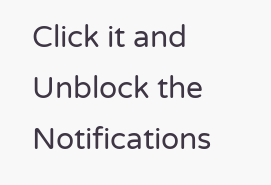Click it and Unblock the Notifications